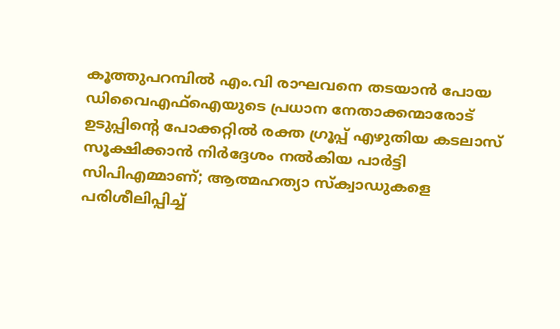കൂത്തുപറമ്പിൽ എം.വി രാഘവനെ തടയാൻ പോയ ഡിവൈഎഫ്ഐയുടെ പ്രധാന നേതാക്കന്മാരോട് ഉടുപ്പിൻ്റെ പോക്കറ്റിൽ രക്ത ഗ്രൂപ്പ് എഴുതിയ കടലാസ് സൂക്ഷിക്കാൻ നിർദ്ദേശം നൽകിയ പാർട്ടി സിപിഎമ്മാണ്; ആത്മഹത്യാ സ്ക്വാഡുകളെ പരിശീലിപ്പിച്ച്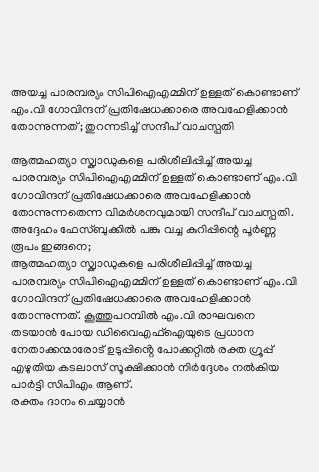അയച്ച പാരമ്പര്യം സിപിഐഎമ്മിന് ഉള്ളത് കൊണ്ടാണ് എം.വി ഗോവിന്ദന് പ്രതിഷേധക്കാരെ അവഹേളിക്കാൻ തോന്നുന്നത്; തുറന്നടിച്ച് സന്ദീപ് വാചസ്പതി

ആത്മഹത്യാ സ്ക്വാഡുകളെ പരിശീലിപ്പിച്ച് അയച്ച പാരമ്പര്യം സിപിഐഎമ്മിന് ഉള്ളത് കൊണ്ടാണ് എം.വി ഗോവിന്ദന് പ്രതിഷേധക്കാരെ അവഹേളിക്കാൻ തോന്നുന്നതെന്ന വിമർശനവുമായി സന്ദീപ് വാചസ്പതി. അദ്ദേഹം ഫേസ്ബുക്കിൽ പങ്കു വച്ച കുറിപ്പിന്റെ പൂർണ്ണ രൂപം ഇങ്ങനെ;
ആത്മഹത്യാ സ്ക്വാഡുകളെ പരിശീലിപ്പിച്ച് അയച്ച പാരമ്പര്യം സിപിഐഎമ്മിന് ഉള്ളത് കൊണ്ടാണ് എം.വി ഗോവിന്ദന് പ്രതിഷേധക്കാരെ അവഹേളിക്കാൻ തോന്നുന്നത്. കൂത്തുപറമ്പിൽ എം.വി രാഘവനെ തടയാൻ പോയ ഡിവൈഎഫ്ഐയുടെ പ്രധാന നേതാക്കന്മാരോട് ഉടുപ്പിൻ്റെ പോക്കറ്റിൽ രക്ത ഗ്രൂപ്പ് എഴുതിയ കടലാസ് സൂക്ഷിക്കാൻ നിർദ്ദേശം നൽകിയ പാർട്ടി സിപിഎം ആണ്.
രക്തം ദാനം ചെയ്യാൻ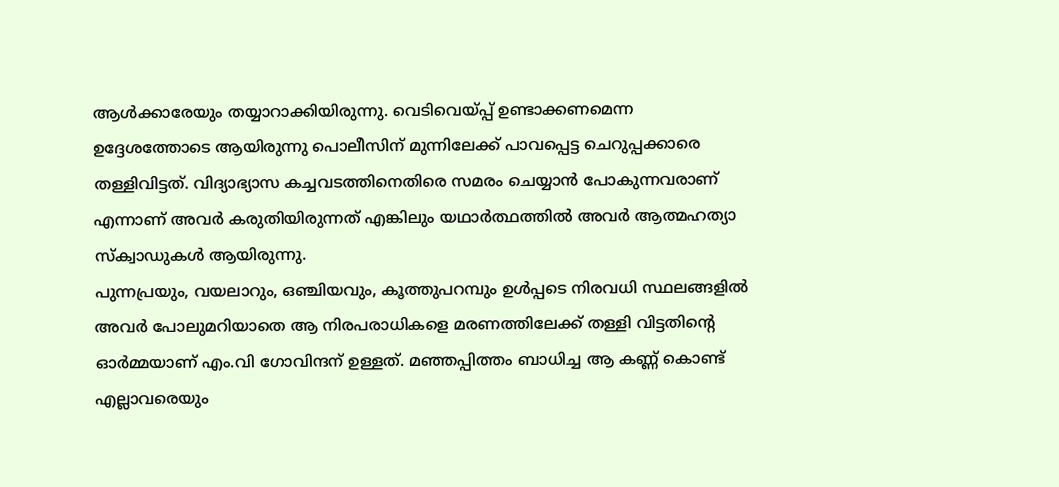ആൾക്കാരേയും തയ്യാറാക്കിയിരുന്നു. വെടിവെയ്പ്പ് ഉണ്ടാക്കണമെന്ന ഉദ്ദേശത്തോടെ ആയിരുന്നു പൊലീസിന് മുന്നിലേക്ക് പാവപ്പെട്ട ചെറുപ്പക്കാരെ തള്ളിവിട്ടത്. വിദ്യാഭ്യാസ കച്ചവടത്തിനെതിരെ സമരം ചെയ്യാൻ പോകുന്നവരാണ് എന്നാണ് അവർ കരുതിയിരുന്നത് എങ്കിലും യഥാർത്ഥത്തിൽ അവർ ആത്മഹത്യാ സ്ക്വാഡുകൾ ആയിരുന്നു.
പുന്നപ്രയും, വയലാറും, ഒഞ്ചിയവും, കൂത്തുപറമ്പും ഉൾപ്പടെ നിരവധി സ്ഥലങ്ങളിൽ അവർ പോലുമറിയാതെ ആ നിരപരാധികളെ മരണത്തിലേക്ക് തള്ളി വിട്ടതിൻ്റെ ഓർമ്മയാണ് എം.വി ഗോവിന്ദന് ഉള്ളത്. മഞ്ഞപ്പിത്തം ബാധിച്ച ആ കണ്ണ് കൊണ്ട് എല്ലാവരെയും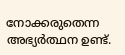നോക്കരുതെന്ന അഭ്യർത്ഥന ഉണ്ട്.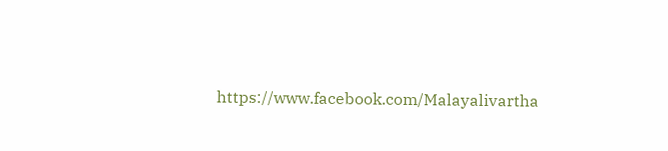https://www.facebook.com/Malayalivartha